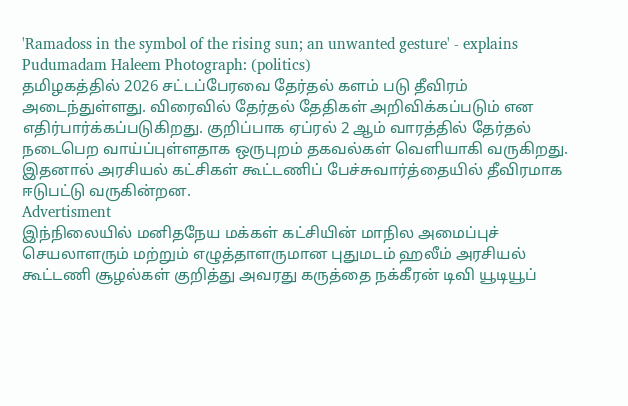'Ramadoss in the symbol of the rising sun; an unwanted gesture' - explains Pudumadam Haleem Photograph: (politics)
தமிழகத்தில் 2026 சட்டப்பேரவை தேர்தல் களம் படு தீவிரம் அடைந்துள்ளது. விரைவில் தேர்தல் தேதிகள் அறிவிக்கப்படும் என எதிர்பார்க்கப்படுகிறது. குறிப்பாக ஏப்ரல் 2 ஆம் வாரத்தில் தேர்தல் நடைபெற வாய்ப்புள்ளதாக ஒருபுறம் தகவல்கள் வெளியாகி வருகிறது. இதனால் அரசியல் கட்சிகள் கூட்டணிப் பேச்சுவார்த்தையில் தீவிரமாக ஈடுபட்டு வருகின்றன.
Advertisment
இந்நிலையில் மனிதநேய மக்கள் கட்சியின் மாநில அமைப்புச் செயலாளரும் மற்றும் எழுத்தாளருமான புதுமடம் ஹலீம் அரசியல் கூட்டணி சூழல்கள் குறித்து அவரது கருத்தை நக்கீரன் டிவி யூடியூப்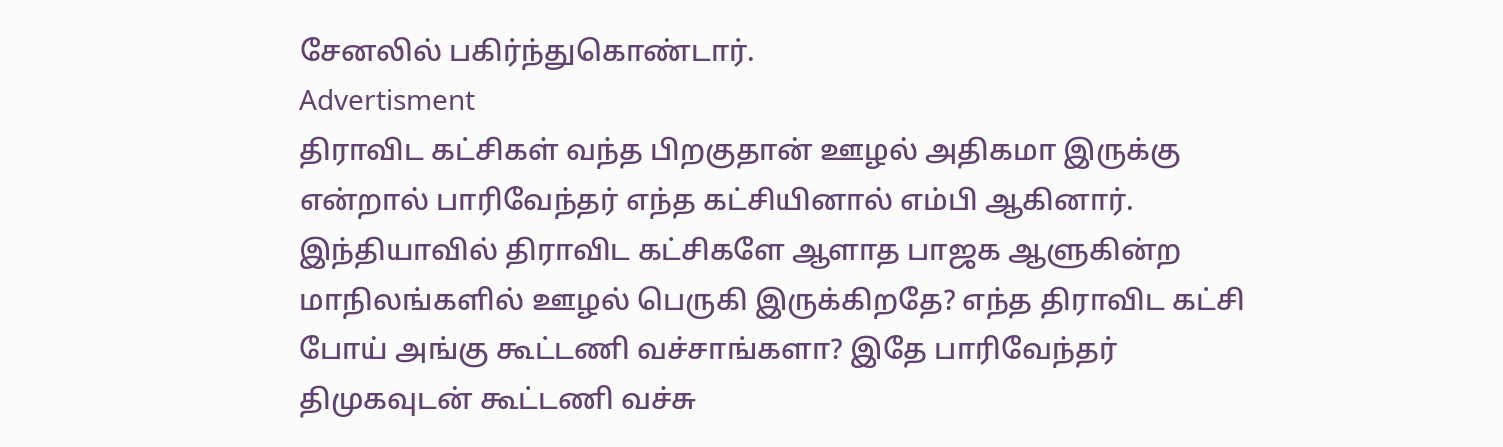சேனலில் பகிர்ந்துகொண்டார்.
Advertisment
திராவிட கட்சிகள் வந்த பிறகுதான் ஊழல் அதிகமா இருக்கு என்றால் பாரிவேந்தர் எந்த கட்சியினால் எம்பி ஆகினார். இந்தியாவில் திராவிட கட்சிகளே ஆளாத பாஜக ஆளுகின்ற மாநிலங்களில் ஊழல் பெருகி இருக்கிறதே? எந்த திராவிட கட்சி போய் அங்கு கூட்டணி வச்சாங்களா? இதே பாரிவேந்தர் திமுகவுடன் கூட்டணி வச்சு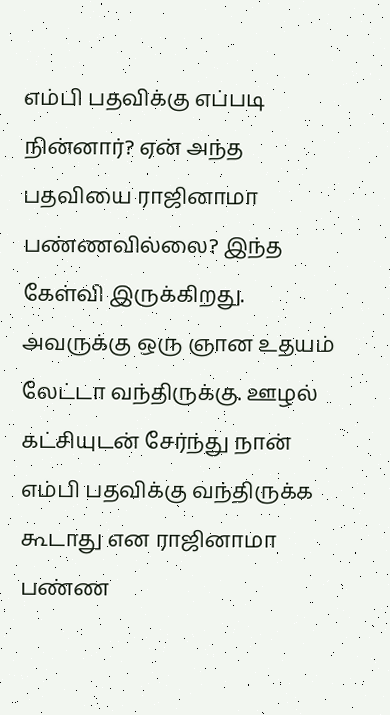எம்பி பதவிக்கு எப்படி நின்னார்? ஏன் அந்த பதவியை ராஜினாமா பண்ணவில்லை? இந்த கேள்வி இருக்கிறது. அவருக்கு ஒரு ஞான உதயம் லேட்டா வந்திருக்கு. ஊழல் கட்சியுடன் சேர்ந்து நான் எம்பி பதவிக்கு வந்திருக்க கூடாது என ராஜினாமா பண்ண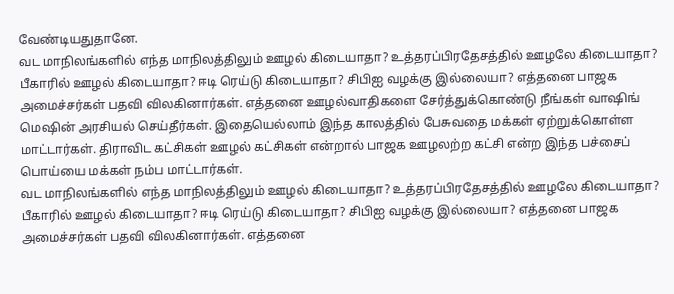வேண்டியதுதானே.
வட மாநிலங்களில் எந்த மாநிலத்திலும் ஊழல் கிடையாதா? உத்தரப்பிரதேசத்தில் ஊழலே கிடையாதா? பீகாரில் ஊழல் கிடையாதா? ஈடி ரெய்டு கிடையாதா? சிபிஐ வழக்கு இல்லையா? எத்தனை பாஜக அமைச்சர்கள் பதவி விலகினார்கள். எத்தனை ஊழல்வாதிகளை சேர்த்துக்கொண்டு நீங்கள் வாஷிங் மெஷின் அரசியல் செய்தீர்கள். இதையெல்லாம் இந்த காலத்தில் பேசுவதை மக்கள் ஏற்றுக்கொள்ள மாட்டார்கள். திராவிட கட்சிகள் ஊழல் கட்சிகள் என்றால் பாஜக ஊழலற்ற கட்சி என்ற இந்த பச்சைப் பொய்யை மக்கள் நம்ப மாட்டார்கள்.
வட மாநிலங்களில் எந்த மாநிலத்திலும் ஊழல் கிடையாதா? உத்தரப்பிரதேசத்தில் ஊழலே கிடையாதா? பீகாரில் ஊழல் கிடையாதா? ஈடி ரெய்டு கிடையாதா? சிபிஐ வழக்கு இல்லையா? எத்தனை பாஜக அமைச்சர்கள் பதவி விலகினார்கள். எத்தனை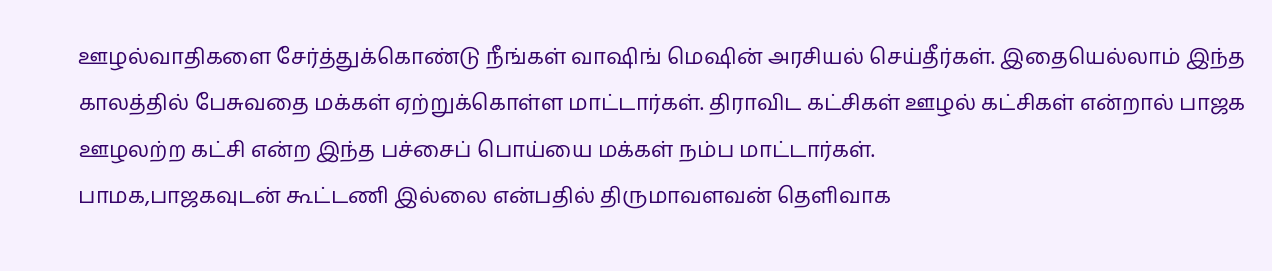ஊழல்வாதிகளை சேர்த்துக்கொண்டு நீங்கள் வாஷிங் மெஷின் அரசியல் செய்தீர்கள். இதையெல்லாம் இந்த காலத்தில் பேசுவதை மக்கள் ஏற்றுக்கொள்ள மாட்டார்கள். திராவிட கட்சிகள் ஊழல் கட்சிகள் என்றால் பாஜக ஊழலற்ற கட்சி என்ற இந்த பச்சைப் பொய்யை மக்கள் நம்ப மாட்டார்கள்.
பாமக,பாஜகவுடன் கூட்டணி இல்லை என்பதில் திருமாவளவன் தெளிவாக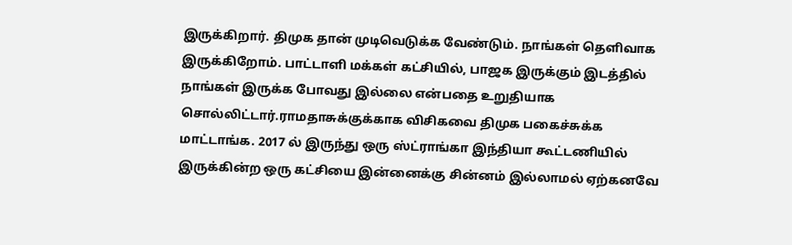இருக்கிறார். திமுக தான் முடிவெடுக்க வேண்டும். நாங்கள் தெளிவாக இருக்கிறோம். பாட்டாளி மக்கள் கட்சியில், பாஜக இருக்கும் இடத்தில் நாங்கள் இருக்க போவது இல்லை என்பதை உறுதியாக சொல்லிட்டார்.ராமதாசுக்குக்காக விசிகவை திமுக பகைச்சுக்க மாட்டாங்க. 2017 ல் இருந்து ஒரு ஸ்ட்ராங்கா இந்தியா கூட்டணியில் இருக்கின்ற ஒரு கட்சியை இன்னைக்கு சின்னம் இல்லாமல் ஏற்கனவே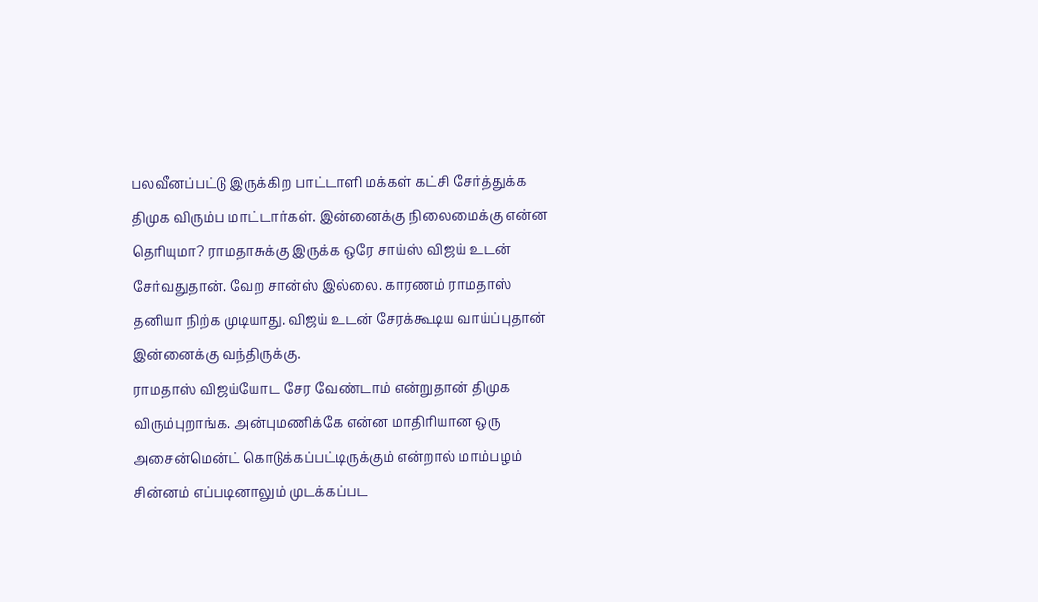பலவீனப்பட்டு இருக்கிற பாட்டாளி மக்கள் கட்சி சேர்த்துக்க திமுக விரும்ப மாட்டார்கள். இன்னைக்கு நிலைமைக்கு என்ன தெரியுமா? ராமதாசுக்கு இருக்க ஒரே சாய்ஸ் விஜய் உடன் சேர்வதுதான். வேற சான்ஸ் இல்லை. காரணம் ராமதாஸ் தனியா நிற்க முடியாது. விஜய் உடன் சேரக்கூடிய வாய்ப்புதான் இன்னைக்கு வந்திருக்கு.
ராமதாஸ் விஜய்யோட சேர வேண்டாம் என்றுதான் திமுக விரும்புறாங்க. அன்புமணிக்கே என்ன மாதிரியான ஒரு அசைன்மென்ட் கொடுக்கப்பட்டிருக்கும் என்றால் மாம்பழம் சின்னம் எப்படினாலும் முடக்கப்பட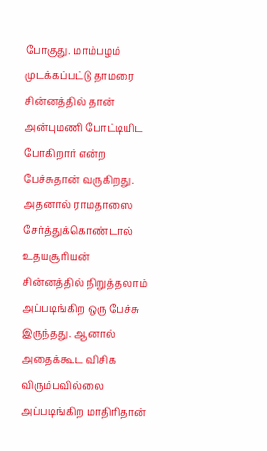போகுது. மாம்பழம் முடக்கப்பட்டு தாமரை சின்னத்தில் தான் அன்புமணி போட்டியிட போகிறார் என்ற பேச்சுதான் வருகிறது. அதனால் ராமதாஸை சேர்த்துக்கொண்டால் உதயசூரியன் சின்னத்தில் நிறுத்தலாம் அப்படிங்கிற ஒரு பேச்சு இருந்தது. ஆனால் அதைக்கூட விசிக விரும்பவில்லை அப்படிங்கிற மாதிரிதான்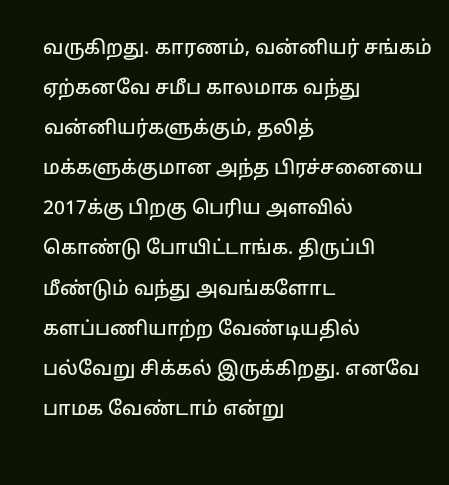வருகிறது. காரணம், வன்னியர் சங்கம் ஏற்கனவே சமீப காலமாக வந்து வன்னியர்களுக்கும், தலித் மக்களுக்குமான அந்த பிரச்சனையை 2017க்கு பிறகு பெரிய அளவில் கொண்டு போயிட்டாங்க. திருப்பி மீண்டும் வந்து அவங்களோட களப்பணியாற்ற வேண்டியதில் பல்வேறு சிக்கல் இருக்கிறது. எனவே பாமக வேண்டாம் என்று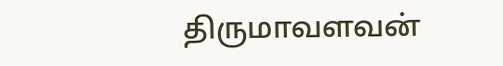திருமாவளவன்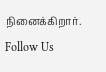நினைக்கிறார்.
Follow Us